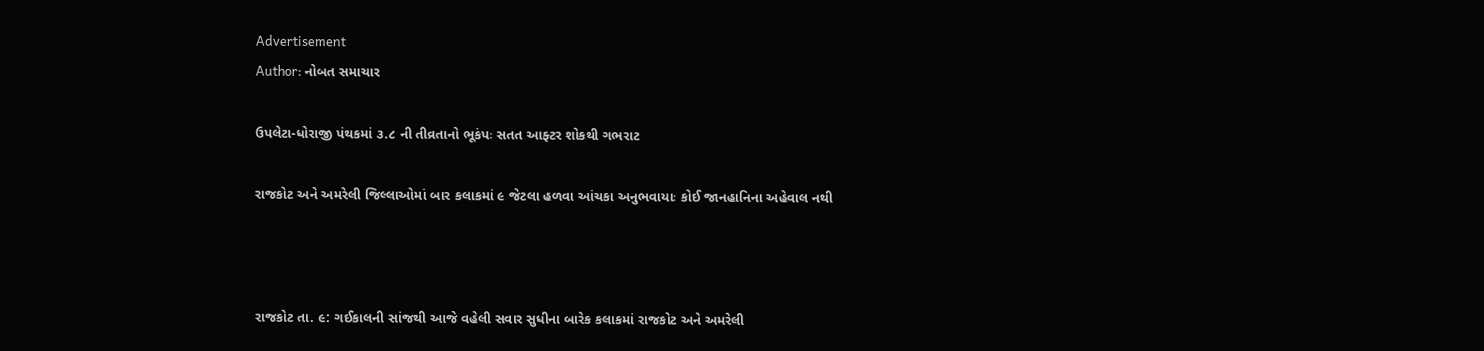Advertisement
Author: નોબત સમાચાર

ઉપલેટા-ધોરાજી પંથકમાં ૩.૮ ની તીવ્રતાનો ભૂકંપઃ સતત આફ્ટર શોકથી ગભરાટ

રાજકોટ અને અમરેલી જિલ્લાઓમાં બાર કલાકમાં ૯ જેટલા હળવા આંચકા અનુભવાયાઃ કોઈ જાનહાનિના અહેવાલ નથી



રાજકોટ તા. ૯: ગઈકાલની સાંજથી આજે વહેલી સવાર સુધીના બારેક કલાકમાં રાજકોટ અને અમરેલી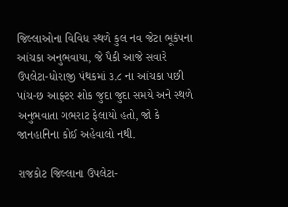જિલ્લાઓના વિવિધ સ્થળે કુલ નવ જેટા ભૂકંપના આંચકા અનુભવાયા, જે પૈકી આજે સવારે ઉપલેટા-ધોરાજી પંથકમાં ૩.૮ ના આંચકા પછી પાંચ-છ આફ્ટર શોક જુદા જુદા સમયે અને સ્થળે અનુભવાતા ગભરાટ ફેલાયો હતો, જો કે જાનહાનિના કોઈ અહેવાલો નથી.

રાજકોટ જિલ્લાના ઉપલેટા-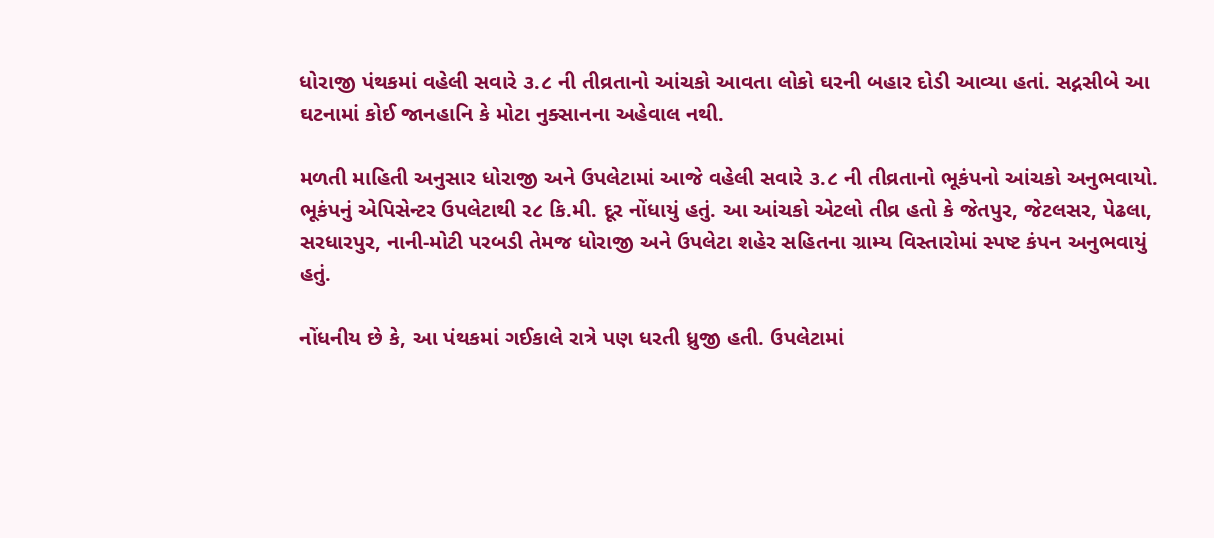ધોરાજી પંથકમાં વહેલી સવારે ૩.૮ ની તીવ્રતાનો આંચકો આવતા લોકો ઘરની બહાર દોડી આવ્યા હતાં. સદ્નસીબે આ ઘટનામાં કોઈ જાનહાનિ કે મોટા નુક્સાનના અહેવાલ નથી.

મળતી માહિતી અનુસાર ધોરાજી અને ઉપલેટામાં આજે વહેલી સવારે ૩.૮ ની તીવ્રતાનો ભૂકંપનો આંચકો અનુભવાયો. ભૂકંપનું એપિસેન્ટર ઉપલેટાથી ર૮ કિ.મી. દૂર નોંધાયું હતું. આ આંચકો એટલો તીવ્ર હતો કે જેતપુર, જેટલસર, પેઢલા, સરધારપુર, નાની-મોટી પરબડી તેમજ ધોરાજી અને ઉપલેટા શહેર સહિતના ગ્રામ્ય વિસ્તારોમાં સ્પષ્ટ કંપન અનુભવાયું હતું.

નોંધનીય છે કે, આ પંથકમાં ગઈકાલે રાત્રે પણ ધરતી ધ્રુજી હતી. ઉપલેટામાં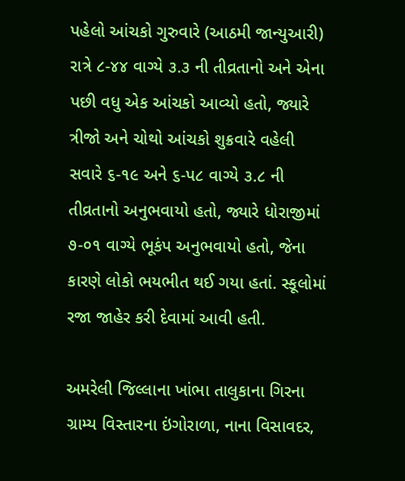પહેલો આંચકો ગુરુવારે (આઠમી જાન્યુઆરી) રાત્રે ૮-૪૪ વાગ્યે ૩.૩ ની તીવ્રતાનો અને એના પછી વધુ એક આંચકો આવ્યો હતો, જ્યારે ત્રીજો અને ચોથો આંચકો શુક્રવારે વહેલી સવારે ૬-૧૯ અને ૬-પ૮ વાગ્યે ૩.૮ ની તીવ્રતાનો અનુભવાયો હતો, જ્યારે ધોરાજીમાં ૭-૦૧ વાગ્યે ભૂકંપ અનુભવાયો હતો, જેના કારણે લોકો ભયભીત થઈ ગયા હતાં. સ્કૂલોમાં રજા જાહેર કરી દેવામાં આવી હતી.

અમરેલી જિલ્લાના ખાંભા તાલુકાના ગિરના ગ્રામ્ય વિસ્તારના ઇંગોરાળા, નાના વિસાવદર,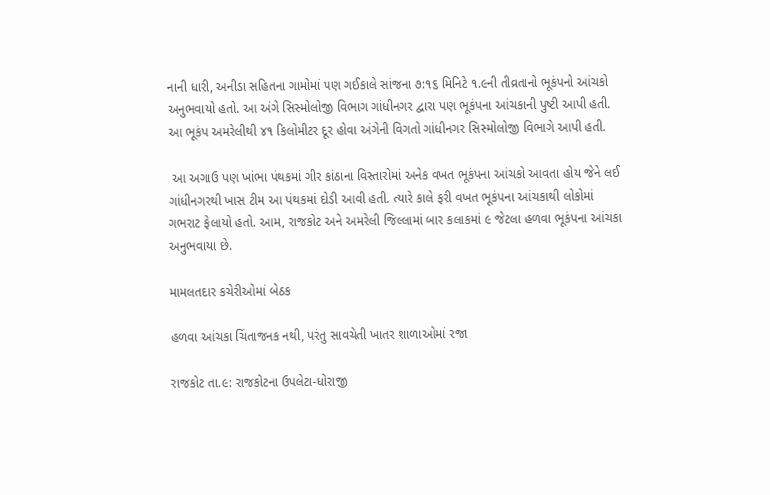નાની ધારી, અનીડા સહિતના ગામોમાં ૫ણ ગઈકાલે સાંજના ૭:૧૬ મિનિટે ૧.૯ની તીવ્રતાનો ભૂકંપનો આંચકો અનુભવાયો હતો. આ અંગે સિસ્મોલોજી વિભાગ ગાંધીનગર દ્વારા પણ ભૂકંપના આંચકાની પુષ્ટી આપી હતી. આ ભૂકંપ અમરેલીથી ૪૧ કિલોમીટર દૂર હોવા અંગેની વિગતો ગાંધીનગર સિસ્મોલોજી વિભાગે આપી હતી.

 આ અગાઉ પણ ખાંભા પંથકમાં ગીર કાંઠાના વિસ્તારોમાં અનેક વખત ભૂકંપના આંચકો આવતા હોય જેને લઈ ગાંધીનગરથી ખાસ ટીમ આ પંથકમાં દોડી આવી હતી. ત્યારે કાલે ફરી વખત ભૂકંપના આંચકાથી લોકોમાં ગભરાટ ફેલાયો હતો. આમ, રાજકોટ અને અમરેલી જિલ્લામાં બાર કલાકમાં ૯ જેટલા હળવા ભૂકંપના આંચકા અનુભવાયા છે.

મામલતદાર કચેરીઓમાં બેઠક

હળવા આંચકા ચિંતાજનક નથી, પરંતુ સાવચેતી ખાતર શાળાઓમાં રજા

રાજકોટ તા.૯: રાજકોટના ઉપલેટા-ધોરાજી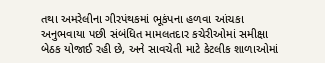તથા અમરેલીના ગીરપંથકમાં ભૂકંપના હળવા આંચકા અનુભવાયા પછી સંબંધિત મામલતદાર કચેરીઓમાં સમીક્ષા બેઠક યોજાઈ રહી છે, અને સાવચેતી માટે કેટલીક શાળાઓમાં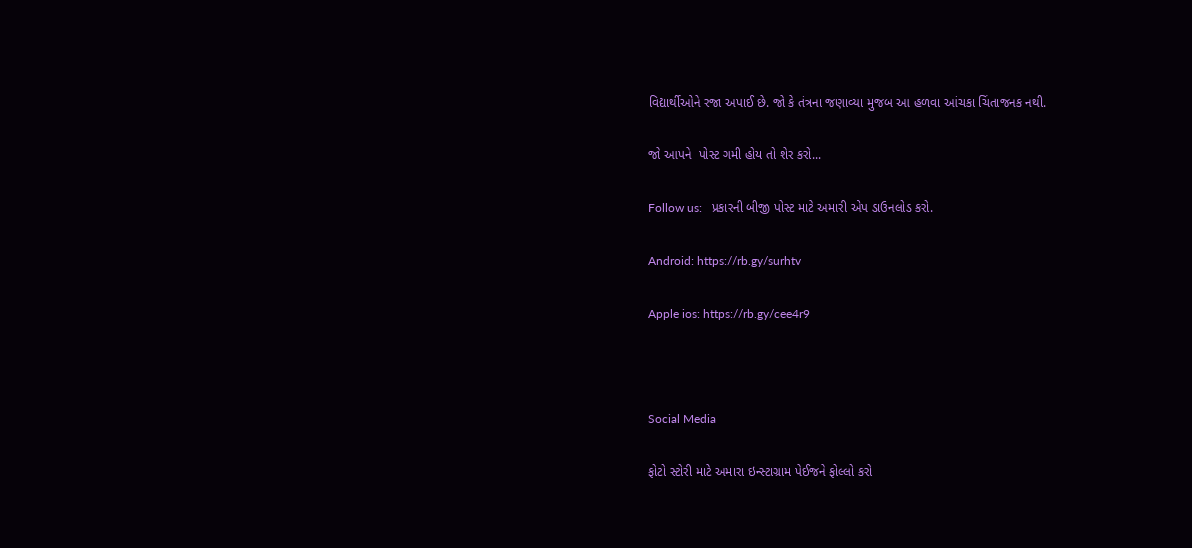વિદ્યાર્થીઓને રજા અપાઈ છે. જો કે તંત્રના જણાવ્યા મુજબ આ હળવા આંચકા ચિંતાજનક નથી.

જો આપને  પોસ્ટ ગમી હોય તો શેર કરો...

Follow us:   પ્રકારની બીજી પોસ્ટ માટે અમારી એપ ડાઉનલોડ કરો.

Android: https://rb.gy/surhtv

Apple ios: https://rb.gy/cee4r9



Social Media

ફોટો સ્ટોરી માટે અમારા ઇન્સ્ટાગ્રામ પેઈજને ફોલ્લો કરો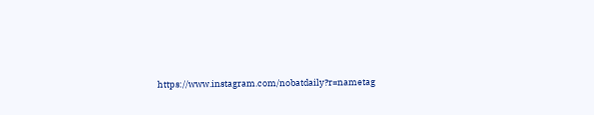https://www.instagram.com/nobatdaily?r=nametag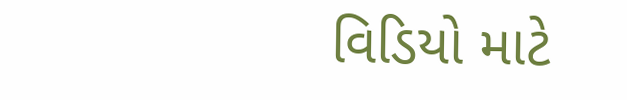વિડિયો માટે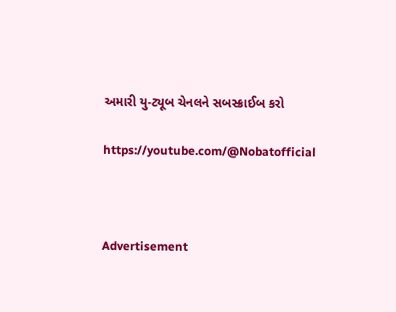અમારી યુ-ટ્યૂબ ચેનલને સબસ્ક્રાઈબ કરો

https://youtube.com/@Nobatofficial



Advertisement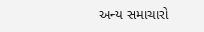અન્ય સમાચારો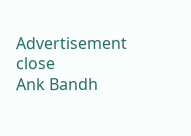Advertisement
close
Ank Bandh